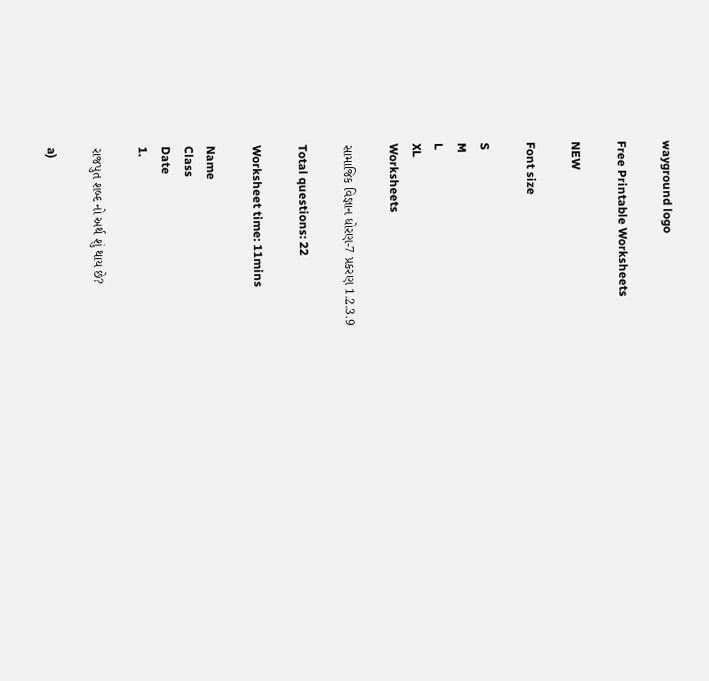wayground logo

Free Printable Worksheets

NEW

Font size

S
M
L
XL
Worksheets

સામાજિક વિજ્ઞાન ધોરણ-7 પ્રકરણ 1.2.3.9

Total questions: 22

Worksheet time: 11mins

Name
Class
Date
1.

રાજપુત શબ્દ નો અર્થ શું થાય છે?

a)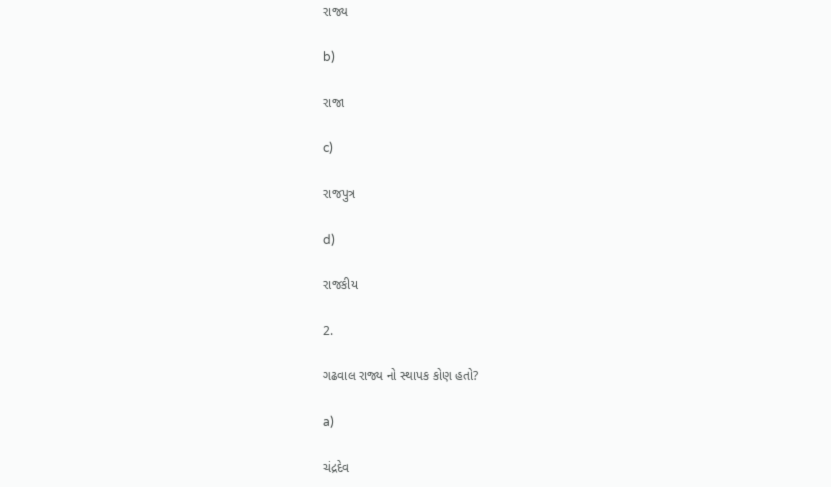રાજ્ય

b)

રાજા

c)

રાજપુત્ર

d)

રાજકીય

2.

ગઢવાલ રાજ્ય નો સ્થાપક કોણ હતો?

a)

ચંદ્રદેવ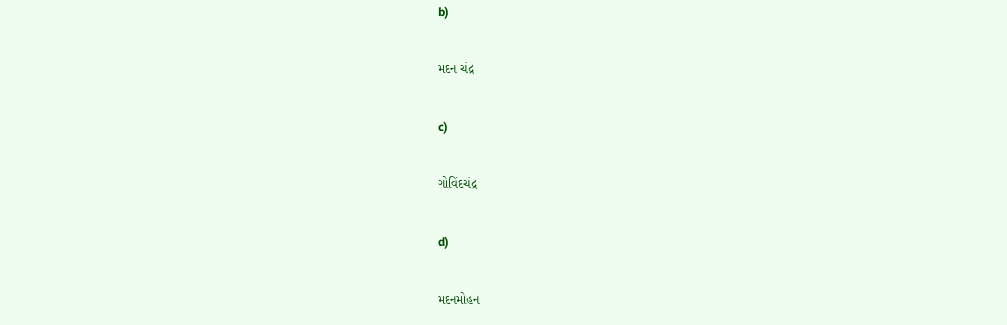b)

મદન ચંદ્ર

c)

ગોવિંદચંદ્ર

d)

મદનમોહન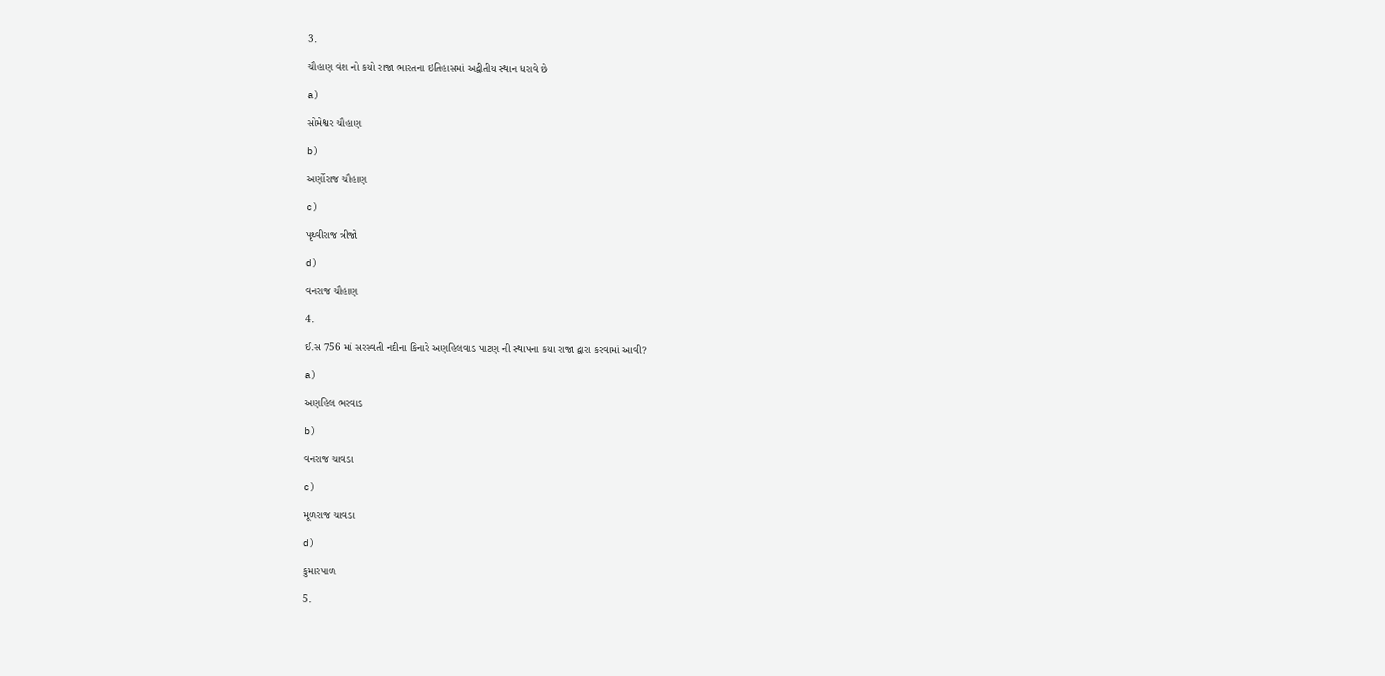3.

ચૌહાણ વંશ નો કયો રાજા ભારતના ઇતિહાસમાં અદ્વીતીય સ્થાન ધરાવે છે

a)

સોમેશ્વર ચૌહાણ

b)

અર્ણોરાજ ચૌહાણ

c)

પૃથ્વીરાજ ત્રીજો

d)

વનરાજ ચૌહાણ

4.

ઈ.સ 756 માં સરસ્વતી નદીના કિનારે અણહિલવાડ પાટણ ની સ્થાપના કયા રાજા દ્વારા કરવામાં આવી?

a)

અણહિલ ભરવાડ

b)

વનરાજ ચાવડા

c)

મૂળરાજ ચાવડા

d)

કુમારપાળ

5.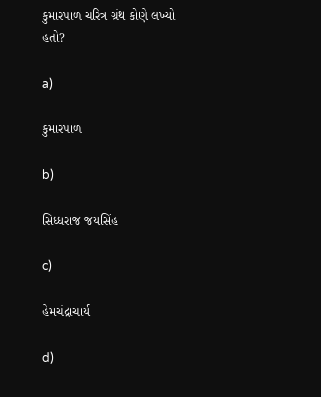કુમારપાળ ચરિત્ર ગ્રંથ કોણે લખ્યો હતો?

a)

કુમારપાળ

b)

સિધ્ધરાજ જયસિંહ

c)

હેમચંદ્રાચાર્ય

d)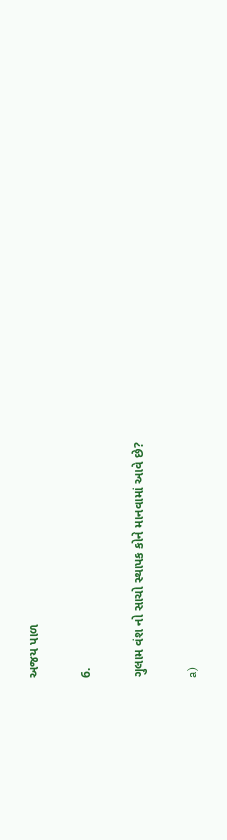અજય પાળ

6.

ગુલામ વંશ નો સાચો સ્થાપક કોને માનવામાં આવે છે?

a)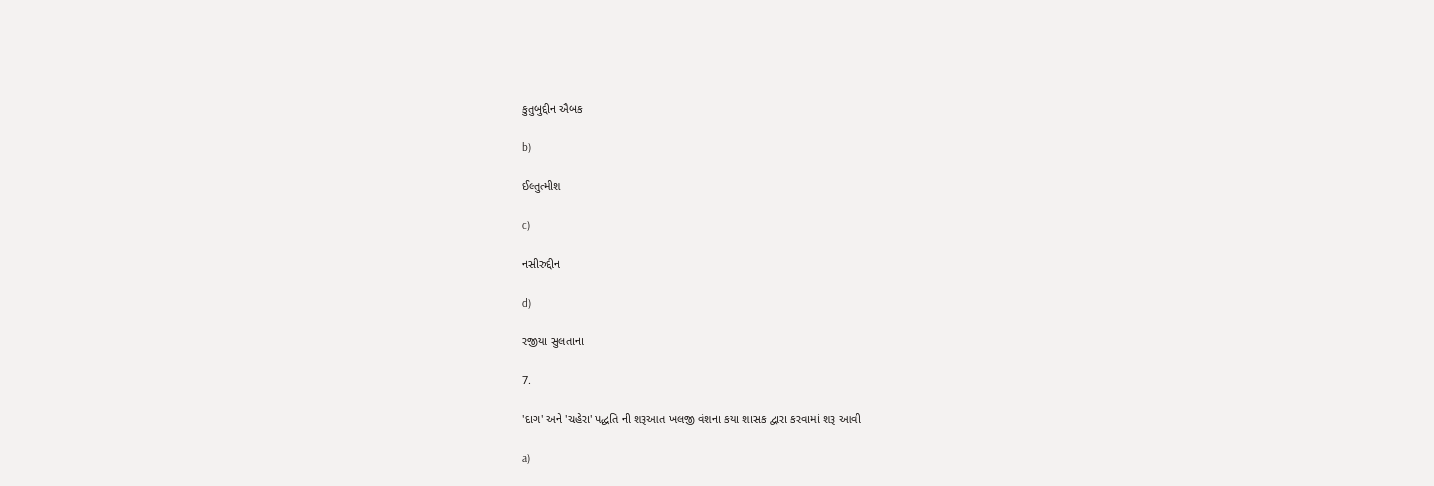કુતુબુદ્દીન ઐબક

b)

ઈલ્તુત્મીશ

c)

નસીરુદ્દીન

d)

રજીયા સુલતાના

7.

'દાગ' અને 'ચહેરા' પદ્ધતિ ની શરૂઆત ખલજી વંશના કયા શાસક દ્વારા કરવામાં શરૂ આવી

a)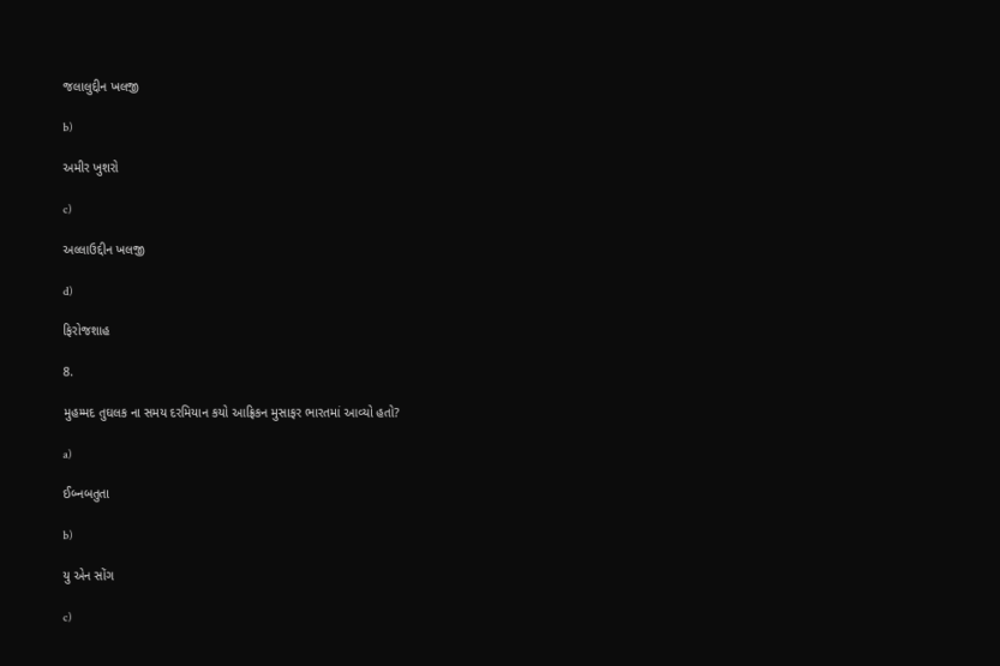જલાલુદ્દીન ખલજી

b)

અમીર ખુશરો

c)

અલ્લાઉદ્દીન ખલજી

d)

ફિરોજશાહ

8.

મુહમ્મદ તુઘલક ના સમય દરમિયાન કયો આફ્રિકન મુસાફર ભારતમાં આવ્યો હતો?

a)

ઈબ્નબતુતા

b)

યુ એન સોંગ

c)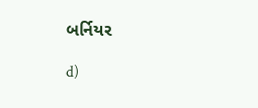બર્નિયર

d)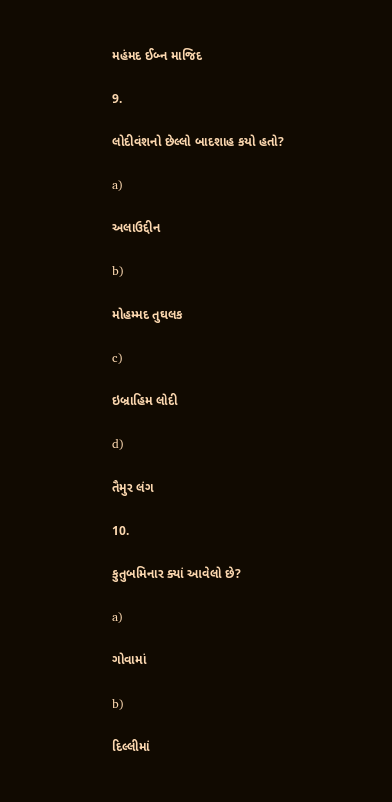મહંમદ ઈબ્ન માજિદ

9.

લોદીવંશનો છેલ્લો બાદશાહ કયો હતો?

a)

અલાઉદ્દીન

b)

મોહમ્મદ તુઘલક

c)

ઇબ્રાહિમ લોદી

d)

તૈમુર લંગ

10.

કુતુબમિનાર ક્યાં આવેલો છે?

a)

ગોવામાં

b)

દિલ્લીમાં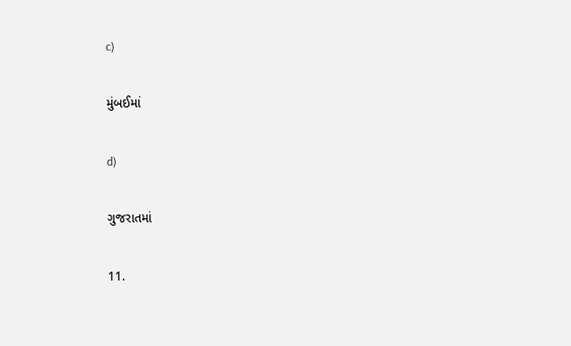c)

મુંબઈમાં

d)

ગુજરાતમાં

11.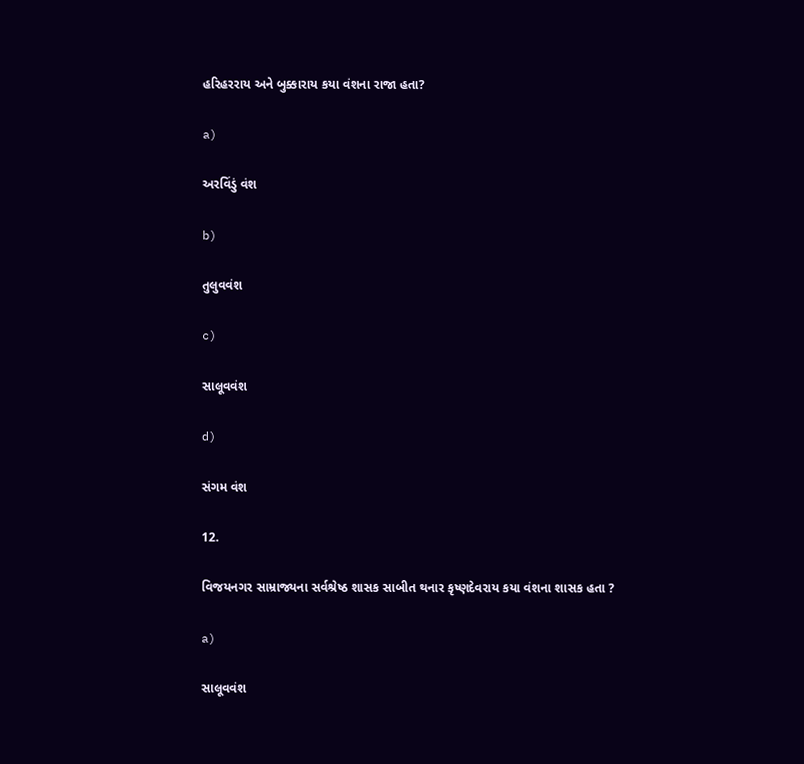હરિહરરાય અને બુક્કારાય કયા વંશના રાજા હતા?

a)

અરવિંડું વંશ

b)

તુલુવવંશ

c)

સાલૂવવંશ

d)

સંગમ વંશ

12.

વિજયનગર સામ્રાજ્યના સર્વશ્રેષ્ઠ શાસક સાબીત થનાર કૃષ્ણદેવરાય કયા વંશના શાસક હતા ?

a)

સાલૂવવંશ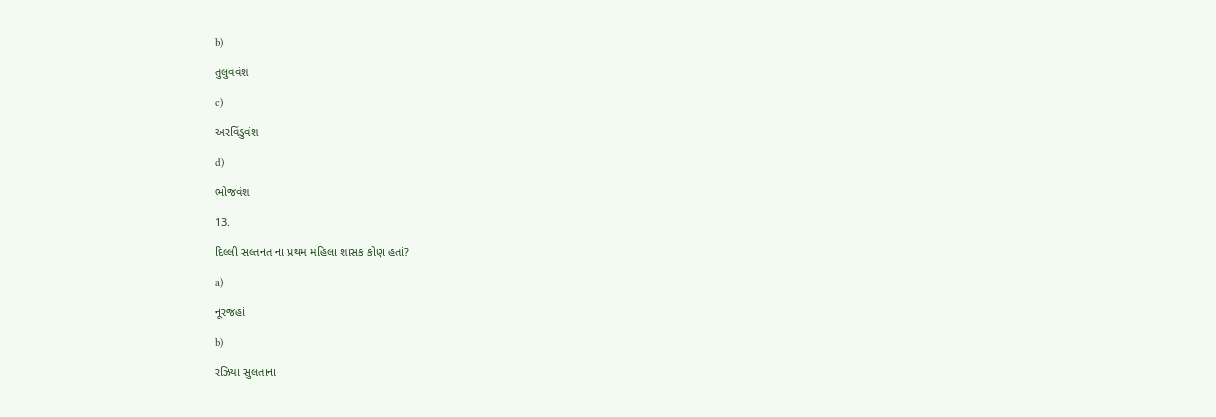b)

તુલુવવંશ

c)

અરવિંડુવંશ

d)

ભોજવંશ

13.

દિલ્લી સલ્તનત ના પ્રથમ મહિલા શાસક કોણ હતાં?

a)

નૂરજહાં

b)

રઝિયા સુલતાના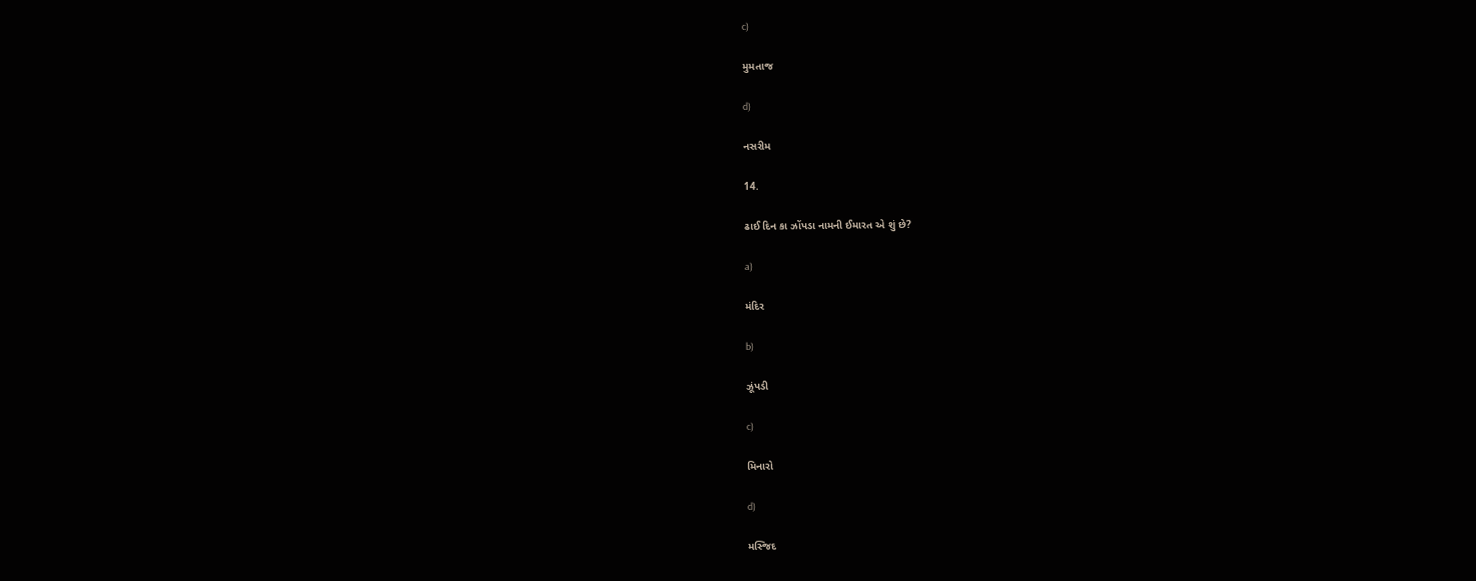c)

મુમતાજ

d)

નસરીમ

14.

ઢાઈ દિન કા ઝોંપડા નામની ઈમારત એ શું છે?

a)

મંદિર

b)

ઝૂંપડી

c)

મિનારો

d)

મસ્જિદ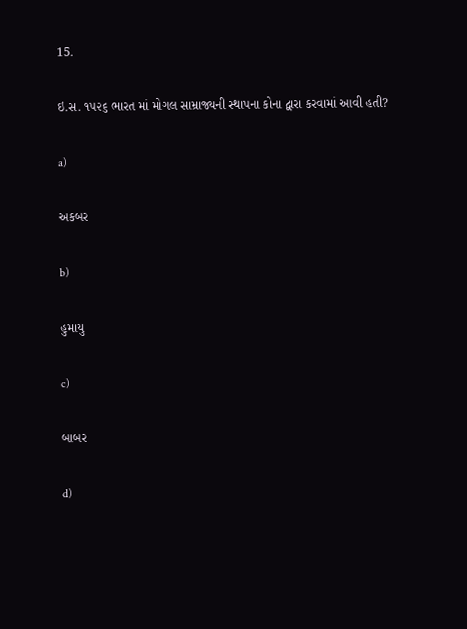15.

ઇ.સ. ૧૫૨૬ ભારત માં મોગલ સામ્રાજ્યની સ્થાપના કોના દ્વારા કરવામાં આવી હતી?

a)

અકબર

b)

હુમાયુ

c)

બાબર

d)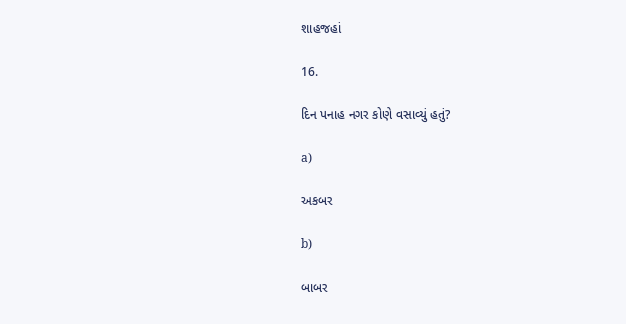શાહજહાં

16.

દિન પનાહ નગર કોણે વસાવ્યું હતું?

a)

અકબર

b)

બાબર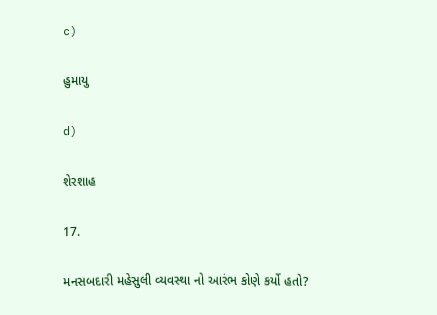c)

હુમાયુ

d)

શેરશાહ

17.

મનસબદારી મહેસુલી વ્યવસ્થા નો આરંભ કોણે કર્યો હતો?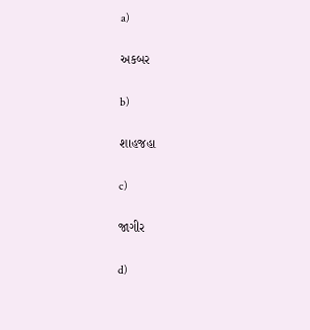a)

અકબર

b)

શાહજહા

c)

જાગીર

d)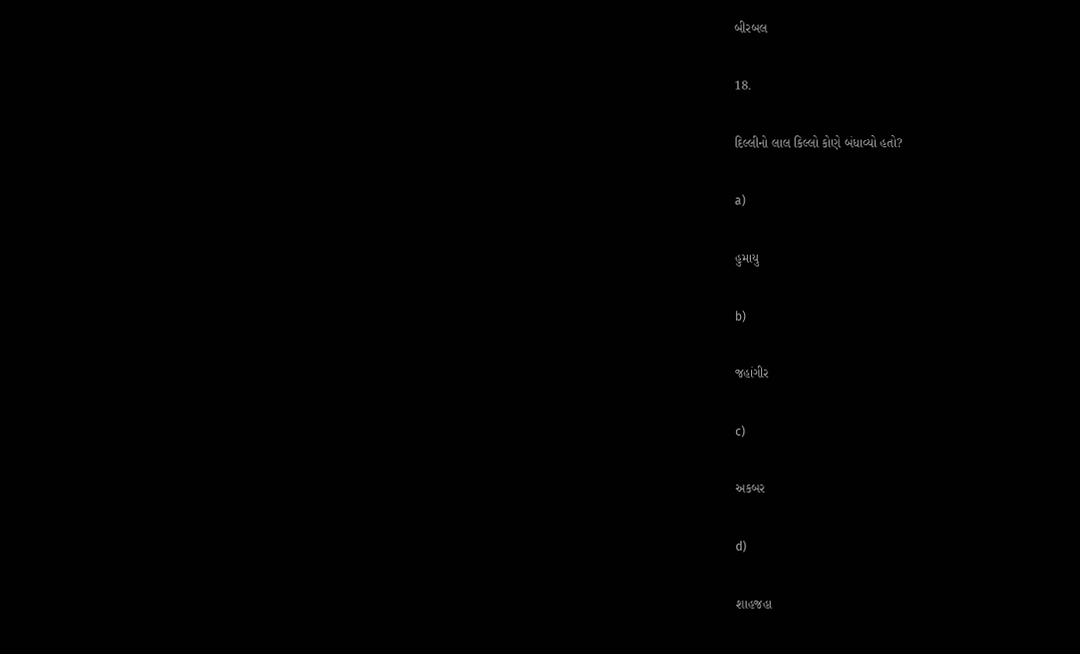બીરબલ

18.

દિલ્લીનો લાલ કિલ્લો કોણે બંધાવ્યો હતો?

a)

હુમાયુ

b)

જહાંગીર

c)

અકબર

d)

શાહજહા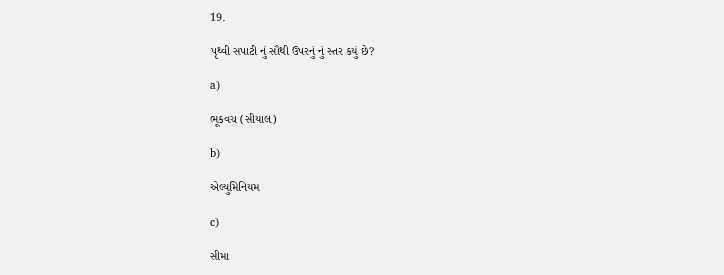19.

પૃથ્વી સપાટી નું સૌથી ઉપરનું નું સ્તર કયું છે?

a)

ભૂકવચ (સીયાલ)

b)

એલ્યુમિનિયમ

c)

સીમા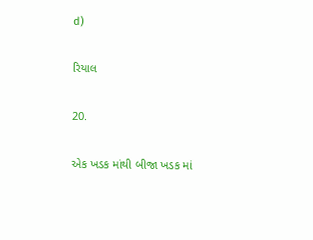d)

રિયાલ

20.

એક ખડક માંથી બીજા ખડક માં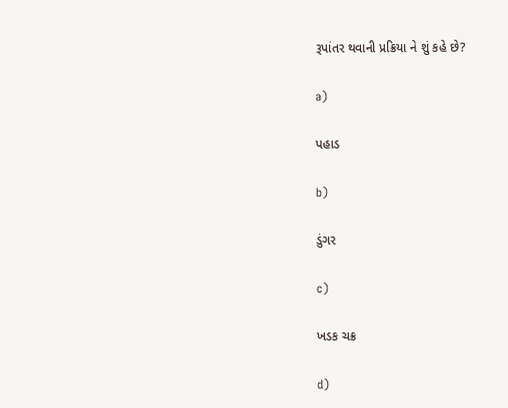રૂપાંતર થવાની પ્રક્રિયા ને શું કહે છે?

a)

પહાડ

b)

ડુંગર

c)

ખડક ચક્ર

d)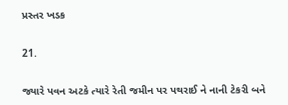પ્રસ્તર ખડક

21.

જ્યારે પવન અટકે ત્યારે રેતી જમીન પર પથરાઈ ને નાની ટેકરી બને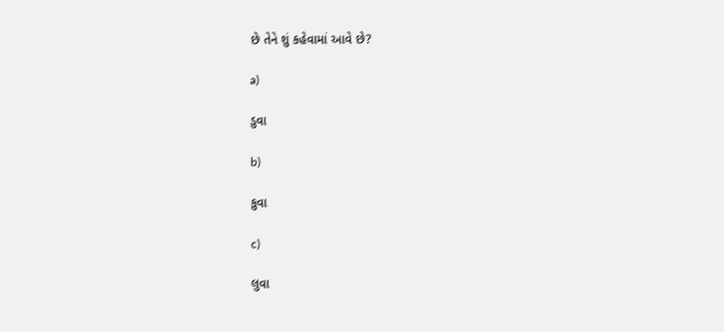છે તેને શું કહેવામાં આવે છે?

a)

ડુવા

b)

કુવા

c)

લુવા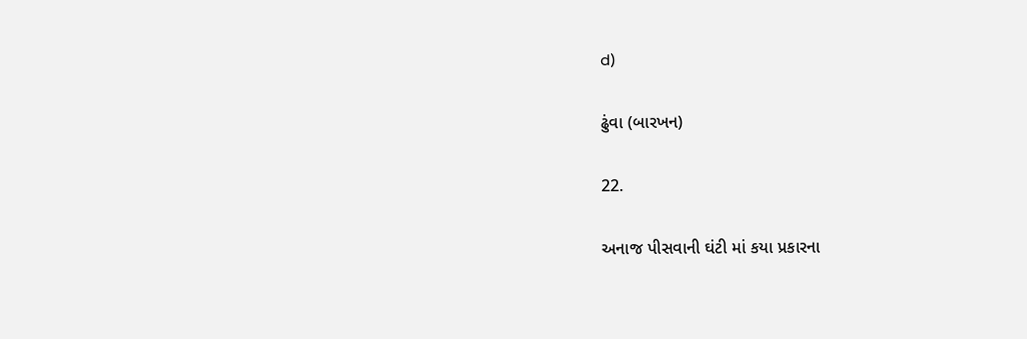d)

ઢુંવા (બારખન)

22.

અનાજ પીસવાની ઘંટી માં કયા પ્રકારના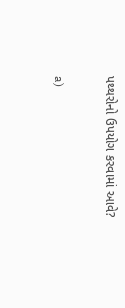પથ્થરોનો ઉપયોગ કરવામાં આવે?

a)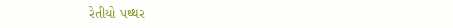રેતીયો પથ્થર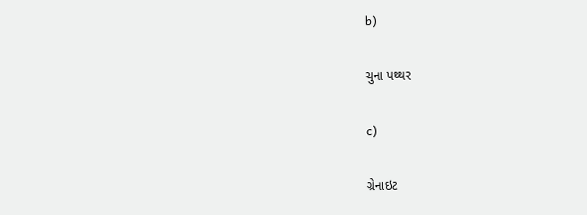b)

ચુના પથ્થર

c)

ગ્રેનાઇટ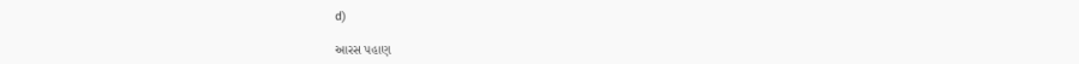d)

આરસ પહાણ